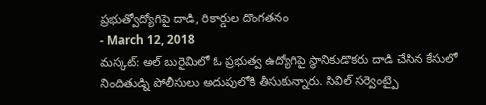ప్రభుత్వోద్యోగిపై దాడి, రికార్డుల దొంగతనం
- March 12, 2018
మస్కట్: అల్ బురైమిలో ఓ ప్రభుత్వ ఉద్యోగిపై స్థానికుడొకరు దాడి చేసిన కేసులో నిందితుడ్ని పోలీసులు అదుపులోకి తీసుకున్నారు. సివిల్ సర్వెంట్పై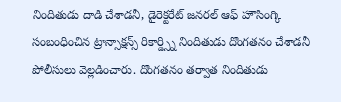నిందితుడు దాడి చేశాడనీ, డైరెక్టరేట్ జనరల్ ఆఫ్ హౌసింగ్కి సంబంధించిన ట్రాన్సాక్షన్స్ రికార్డ్స్ని నిందితుడు దొంగతనం చేశాడనీ పోలీసులు వెల్లడించారు. దొంగతనం తర్వాత నిందితుడు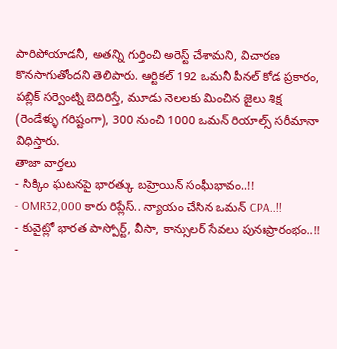పారిపోయాడనీ, అతన్ని గుర్తించి అరెస్ట్ చేశామని, విచారణ కొనసాగుతోందని తెలిపారు. ఆర్టికల్ 192 ఒమనీ పీనల్ కోడ ప్రకారం, పబ్లిక్ సర్వెంట్ని బెదిరిస్తే, మూడు నెలలకు మించిన జైలు శిక్ష (రెండేళ్ళు గరిష్టంగా), 300 నుంచి 1000 ఒమన్ రియాల్స్ సరీమానా విధిస్తారు.
తాజా వార్తలు
- సిక్కిం ఘటనపై భారత్కు బహ్రెయిన్ సంఘీభావం..!!
- OMR32,000 కారు రిప్లేస్.. న్యాయం చేసిన ఒమన్ CPA..!!
- కువైట్లో భారత పాస్పోర్ట్, వీసా, కాన్సులర్ సేవలు పునఃప్రారంభం..!!
-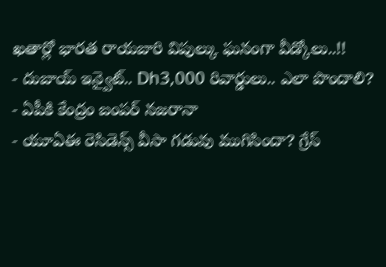ఖతార్లో భారత రాయబారి విపుల్కు ఘనంగా వీడ్కోలు..!!
- దుబాయ్ ఇన్వైట్.. Dh3,000 రివార్డులు.. ఎలా పొందాలి?
- ఏపీకి కేంద్రం బంపర్ నజరానా
- యూఏఈ రెసిడెన్స్ వీసా గడువు ముగిసిందా? గ్రేస్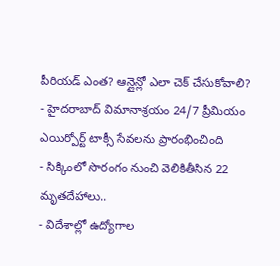పీరియడ్ ఎంత? ఆన్లైన్లో ఎలా చెక్ చేసుకోవాలి?
- హైదరాబాద్ విమానాశ్రయం 24/7 ప్రీమియం ఎయిర్పోర్ట్ టాక్సీ సేవలను ప్రారంభించింది
- సిక్కింలో సొరంగం నుంచి వెలికితీసిన 22 మృతదేహాలు..
- విదేశాల్లో ఉద్యోగాల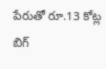పేరుతో రూ.13 కోట్ల బిగ్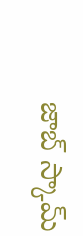జాబ్ స్కామ్